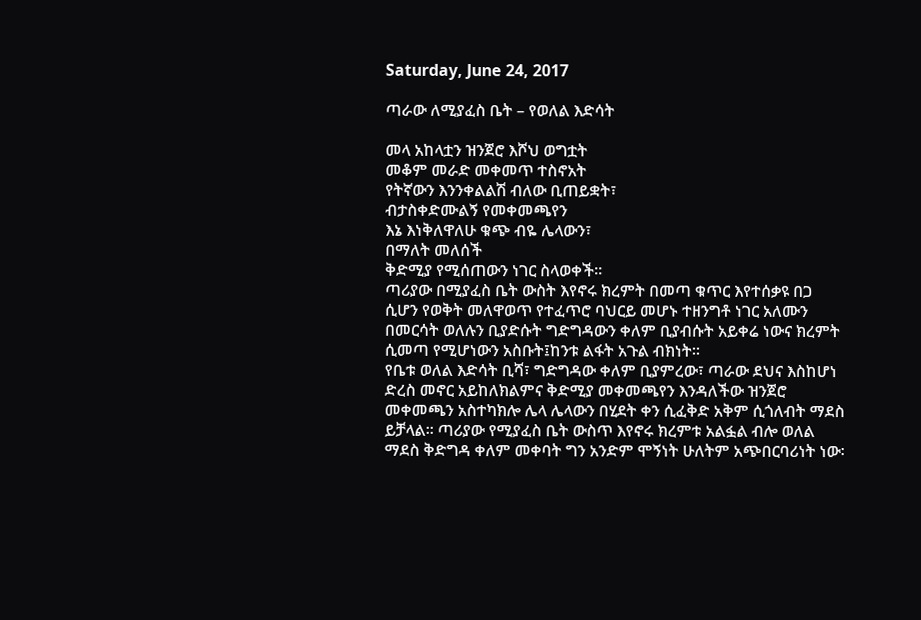Saturday, June 24, 2017

ጣራው ለሚያፈስ ቤት – የወለል እድሳት

መላ አከላቷን ዝንጀሮ እሾህ ወግቷት
መቆም መራድ መቀመጥ ተስኖአት
የትኛውን እንንቀልልሽ ብለው ቢጠይቋት፣
ብታስቀድሙልኝ የመቀመጫየን
እኔ እነቅለዋለሁ ቁጭ ብዬ ሌላውን፣
በማለት መለሰች
ቅድሚያ የሚሰጠውን ነገር ስላወቀች፡፡
ጣሪያው በሚያፈስ ቤት ውስት እየኖሩ ክረምት በመጣ ቁጥር እየተሰቃዩ በጋ  ሲሆን የወቅት መለዋወጥ የተፈጥሮ ባህርይ መሆኑ ተዘንግቶ ነገር አለሙን በመርሳት ወለሉን ቢያድሱት ግድግዳውን ቀለም ቢያብሱት አይቀሬ ነውና ክረምት ሲመጣ የሚሆነውን አስቡት፤ከንቱ ልፋት አጉል ብክነት፡፡
የቤቱ ወለል እድሳት ቢሻ፣ ግድግዳው ቀለም ቢያምረው፣ ጣራው ደህና እስከሆነ ድረስ መኖር አይከለክልምና ቅድሚያ መቀመጫየን እንዳለችው ዝንጀሮ መቀመጫን አስተካክሎ ሌላ ሌላውን በሂደት ቀን ሲፈቅድ አቅም ሲጎለብት ማደስ ይቻላል፡፡ ጣሪያው የሚያፈስ ቤት ውስጥ እየኖሩ ክረምቱ አልፏል ብሎ ወለል ማደስ ቅድግዳ ቀለም መቀባት ግን አንድም ሞኝነት ሁለትም አጭበርባሪነት ነው፡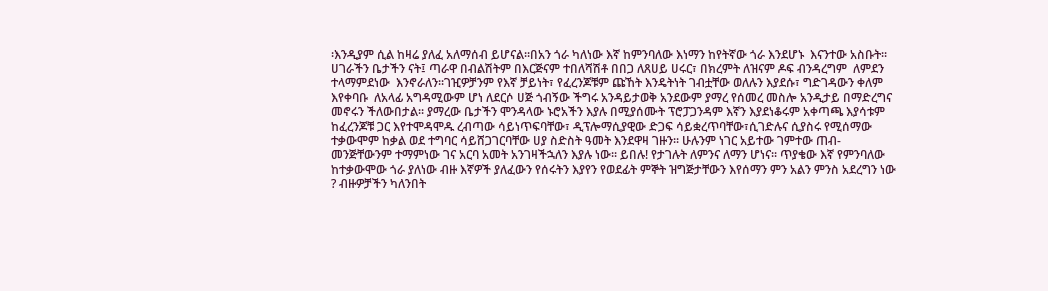፡እንዲያም ሲል ከዛሬ ያለፈ አለማሰብ ይሆናል፡፡በአን ጎራ ካለነው እኛ ከምንባለው እነማን ከየትኛው ጎራ እንደሆኑ  እናንተው አስቡት፡፡
ሀገራችን ቤታችን ናት፤ ጣራዋ በብልሽትም በእርጅናም ተበለሻሽቶ በበጋ ለጸሀይ ሀሩር፣ በክረምት ለዝናም ዶፍ ብንዳረግም  ለምደን ተላማምደነው  እንኖራለን፡፡ገዢዎቻንም የእኛ ቻይነት፣ የፈረንጆቹም ጩኸት እንዴትነት ገብቷቸው ወለሉን እያደሱ፣ ግድገዳውን ቀለም እየቀባቡ  ለአላፊ አግዳሚውም ሆነ ለደርሶ ሀጅ ጎብኝው ችግሩ አንዳይታወቅ አንደውም ያማረ የሰመረ መስሎ አንዲታይ በማድረግና መኖሩን ችለውበታል፡፡ ያማረው ቤታችን ሞንዳላው ኑሮአችን እያሉ በሚያሰሙት ፕሮፓጋንዳም እኛን እያደነቆሩም አቀጣጫ እያሳቱም ከፈረንጆቹ ጋር እየተሞዳሞዱ ረብጣው ሳይነጥፍባቸው፣ ዲፕሎማሲያዊው ድጋፍ ሳይቋረጥባቸው፣ሲገድሉና ሲያስሩ የሚሰማው ተቃውሞም ከቃል ወደ ተግባር ሳይሸጋገርባቸው ሀያ ስድስት ዓመት እንደዋዛ ገዙን፡፡ ሁሉንም ነገር አይተው ገምተው ጠብ- መንጅቸውንም ተማምነው ገና አርባ አመት አንገዛችኋለን እያሉ ነው፡፡ ይበሉ! የታገሉት ለምንና ለማን ሆነና፡፡ ጥያቄው እኛ የምንባለው ከተቃውሞው ጎራ ያለነው ብዙ እኛዎች ያለፈውን የሰሩትን እያየን የወደፊት ምኞት ዝግጅታቸውን እየሰማን ምን አልን ምንስ አደረግን ነው ? ብዙዎቻችን ካለንበት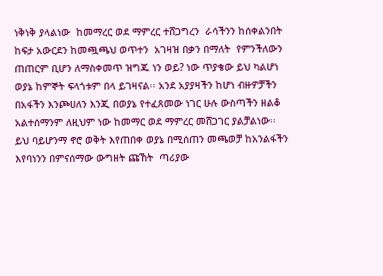ነቅነቅ ያላልነው  ከመማረር ወደ ማምረር ተሸጋግረን  ራሳችንን ከሰቀልንበት ከፍታ አውርደን ከመጯጫህ ወጥተን  አገዛዝ በቃን በማለት  የምንችለውን ጠጠርም ቢሆን ለማስቀመጥ ዝግጁ ነን ወይ? ነው ጥያቄው ይህ ካልሆነ ወያኔ ከምኞት ፍላጎቱም በላ ይገዛናል፡፡ አንደ አያያዛችን ከሆነ ብዙዎቻችን በአፋችን እንጮሀለን እንጂ በወያኔ የተፈጸመው ነገር ሁሉ ውስጣችን ዘልቆ አልተሰማንም ለዚህም ነው ከመማር ወደ ማምረር መሸጋገር ያልቻልነው፡፡ ይህ ባይሆንማ ኖሮ ወቅት እየጠበቀ ወያኔ በሚሰጠን መጫወቻ ከአንልፋችን እየባነንን በምናሰማው ውግዘት ጩኸት  ጣሪያው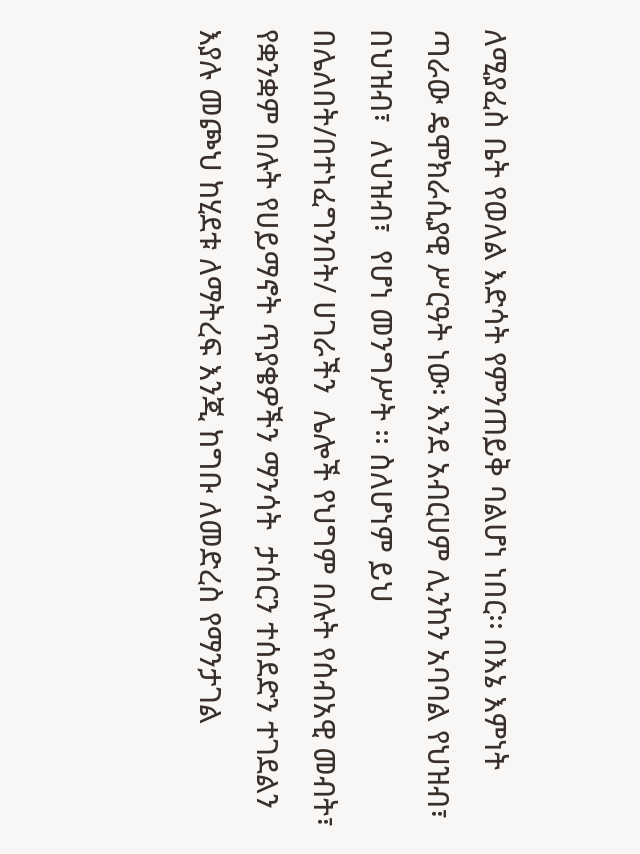ለሚያፈስ ቤት የወለል እድሳት የምንጠይቅ ባልሆነ ነበር፡፡ በእኔ እምነት ጣራው ዴሞክራሲያዊ ሥርዓት ነው፡ እንደ አብርሀም ሊንከን አባባል የህዝብ፣ በህዝብ፣  ለህዝብ፣  የሆነ መንግሥት ፡፡ ስለሆነም ይህ በሌለበት/በተነፈግንበት/ ሀገራችን  ሌሎች የህግም በሉት የሰብአዊ መብት፣ የቋንቋም በሉት የሀይማኖት ጥያቄዎችን ማንሳት  ታሰርን ተሰደድን ተገደልን እያሉ መጮህ ከሂደቱ ለማትረፍ እንጂ ከግቡ ለመድረስ የማንታገል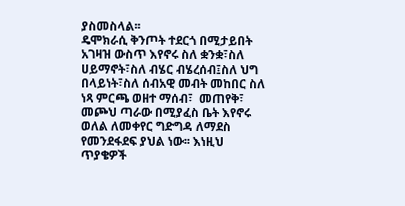ያስመስላል፡፡
ዴሞክራሲ ቅንጦት ተደርጎ በሚታይበት አገዛዝ ውስጥ እየኖሩ ስለ ቋንቋ፣ስለ ሀይማኖት፣ስለ ብሄር ብሄረሰብ፤ስለ ህግ በላይነት፣ስለ ሰብአዊ መብት መከበር ስለ ነጻ ምርጫ ወዘተ ማሰብ፣  መጠየቅ፣ መጮህ ጣራው በሚያፈስ ቤት እየኖሩ ወለል ለመቀየር ግድግዳ ለማደስ የመንደፋደፍ ያህል ነው፡፡ እነዚህ ጥያቄዎች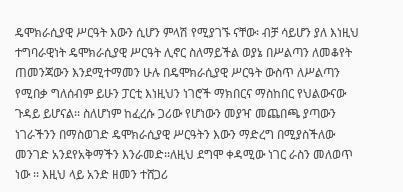ዴሞክራሲያዊ ሥርዓት እውን ሲሆን ምላሽ የሚያገኙ ናቸው፡ ብቻ ሳይሆን ያለ እነዚህ ተግባራዊነት ዴሞክራሲያዊ ሥርዓት ሊኖር ስለማይችል ወያኔ በሥልጣን ለመቆየት ጠመንጃውን እንደሚተማመን ሁሉ በዴሞክራሲያዊ ሥርዓት ውስጥ ለሥልጣን የሚበቃ ግለሰብም ይሁን ፓርቲ እነዚህን ነገሮች ማክበርና ማስከበር የህልውናው ጉዳይ ይሆናል፡፡ ስለሆነም ከፈረሱ ጋሪው የሆነውን መያዣ መጨበጫ ያጣውን ነገራችንን በማስወገድ ዴሞክራሲያዊ ሥርዓትን እውን ማድረግ በሚያስችለው መንገድ አንደየአቅማችን እንራመድ፡፡ለዚህ ደግሞ ቀዳሚው ነገር ራስን መለወጥ ነው ፡፡ እዚህ ላይ አንድ ዘመን ተሸጋሪ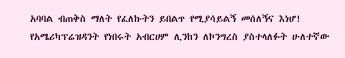አባባል ብጠቅስ ማለት የፈለኩትን ይበልጥ የሚያሳይልኝ መሰለኝና እነሆ!
የአሜሪካፕሬዝዳንት የነበሩት አብርሀም ሊንከን ለኮንግረስ ያስተላለፉት ሁለተኛው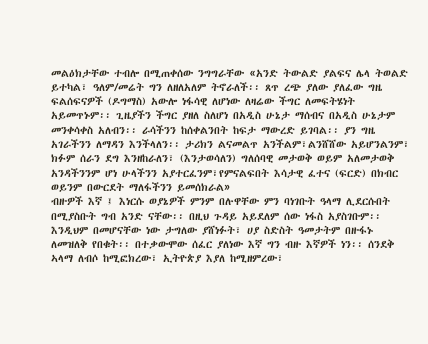መልዕክታቸው ተብሎ በሚጠቀሰው ንግግራቸው «አንድ ትውልድ ያልፍና ሌላ ትወልድ ይተካል፣ ዓለም/መሬት ግን ለዘለአለም ትኖራለች፡፡ ጸጥ ረጭ ያለው ያለፈው ግዜ ፍልሰፍናዎች (ዶግማስ) አውሎ ነፋሳዊ ለሆነው ለዛሬው ችግር ለመፍትሄነት አይመጥኑም፡፡ ጊዜያችን ችግር ያዘለ ስለሆነ በአዲስ ሁኔታ ማሰብና በአዲስ ሁኔታም መንቀሳቀስ አለብን፡፡ ራሳችንን ከሰቀልንበት ከፍታ ማውረድ ይገባል፡፡ ያን ግዜ አገራችንን ለማዳን እንችላለን፡፡ ታሪክን ልናመልጥ አንችልም፣ልንሸሸው አይሆንልንም፣ ክፉም ሰራን ደግ እንዘከራለን፣ (እንታወሳለን) ግለሰባዊ መታወቅ ወይም አለመታወቅ አንዳችንንም ሆነ ሁላችንን አያተርፈንም፣የምናልፍበት እሳታዊ ፈተና (ፍርድ) በክብር ወይንም በውርደት ማለፋችንን ይመሰክራል»
ብዙዎች እኛ ፤ እነርሱ ወያኔዎች ምንም በሉዋቸው ምን ባነገቡት ዓላማ ሊደርሱበት በሚያስቡት ግብ አንድ ናቸው፡፡ በዚህ ጉዳይ አይደለም ሰው ነፋስ አያስገቡም፡፡እንዲህም በመሆናቸው ነው ታግለው ያሸነፉት፣ ሀያ ስድስት ዓመታትም በዙፋኑ ለመዝለቅ የበቁት፡፡ በተቃውሞው ሰፈር ያለነው እኛ ግን ብዙ እኛዎች ነን፡፡ ሰንደቅ ኣላማ ለብሶ ከሚፎክረው፣ ኢትዮጵያ እያለ ከሚዘምረው፣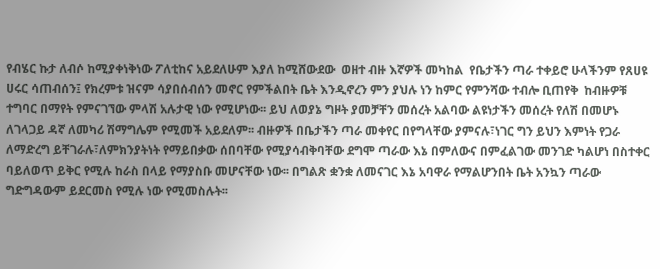የብሄር ኩታ ለብሶ ከሚያቀነቅነው ፖለቲከና አይደለሁም እያለ ከሚሸውደው  ወዘተ ብዙ እኛዎች መካከል  የቤታችን ጣራ ተቀይሮ ሁላችንም የጸሀዩ ሀሩር ሳጠብሰን፤ የክረምቱ ዝናም ሳያበሰብሰን መኖር የምችልበት ቤት እንዲኖረን ምን ያህሉ ነን ከምር የምንሻው ተብሎ ቢጠየቅ  ከብዙዎቹ ተግባር በማየት የምናገኘው ምላሽ አሉታዊ ነው የሚሆነው፡፡ ይህ ለወያኔ ግዞት ያመቻቸን መሰረት አልባው ልዩነታችን መሰረት የለሽ በመሆኑ ለገላጋይ ዳኛ ለመካሪ ሽማግሌም የሚመች አይደለም፡፡ ብዙዎች በቤታችን ጣራ መቀየር በየግላቸው ያምናሉ፣ነገር ግን ይህን እምነት የጋራ ለማድረግ ይቸገራሉ፣ለምክንያትነት የማይበቃው ሰበባቸው የሚያሳብቅባቸው ደግሞ ጣራው እኔ በምለውና በምፈልገው መንገድ ካልሆነ በስተቀር ባይለወጥ ይቅር የሚሉ ከራስ በላይ የማያስቡ መሆናቸው ነው፡፡ በግልጽ ቋንቋ ለመናገር እኔ አባዋራ የማልሆንበት ቤት አንኳን ጣራው ግድግዳውም ይደርመስ የሚሉ ነው የሚመስሉት፡፡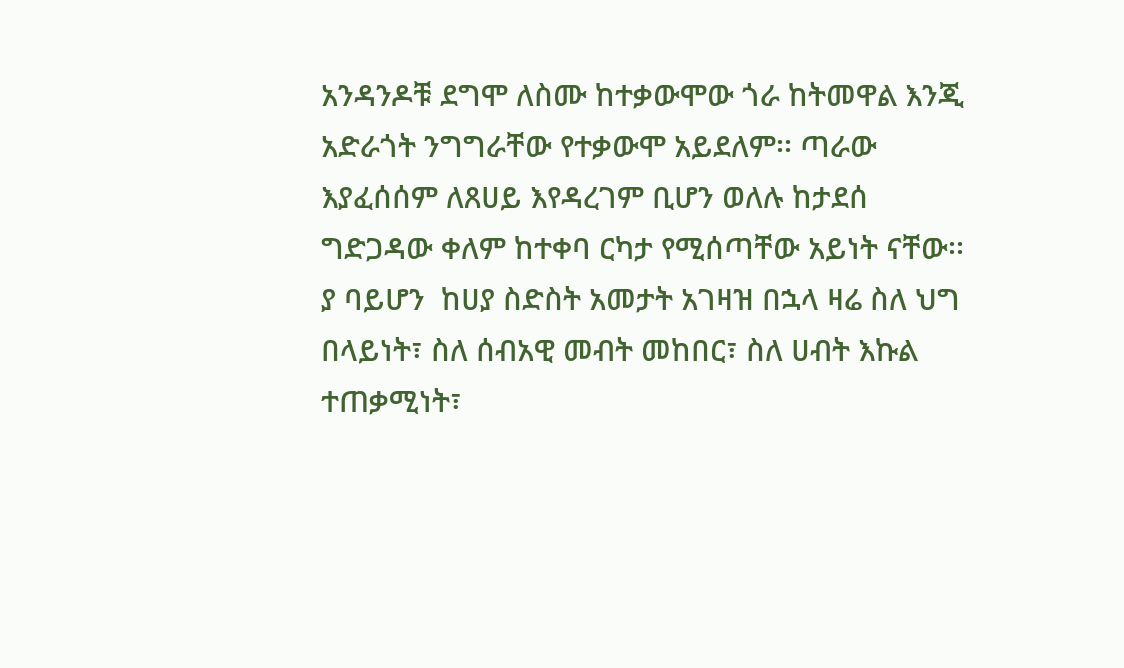አንዳንዶቹ ደግሞ ለስሙ ከተቃውሞው ጎራ ከትመዋል እንጂ አድራጎት ንግግራቸው የተቃውሞ አይደለም፡፡ ጣራው እያፈሰሰም ለጸሀይ እየዳረገም ቢሆን ወለሉ ከታደሰ ግድጋዳው ቀለም ከተቀባ ርካታ የሚሰጣቸው አይነት ናቸው፡፡ ያ ባይሆን  ከሀያ ስድስት አመታት አገዛዝ በኋላ ዛሬ ስለ ህግ በላይነት፣ ስለ ሰብአዊ መብት መከበር፣ ስለ ሀብት እኩል ተጠቃሚነት፣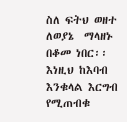ስለ ፍትህ ወዘተ ለወያኔ  ማላዘኑ በቆመ ነበር፡፡ እነዚህ ከእባብ እንቁላል እርግብ የሚጠብቁ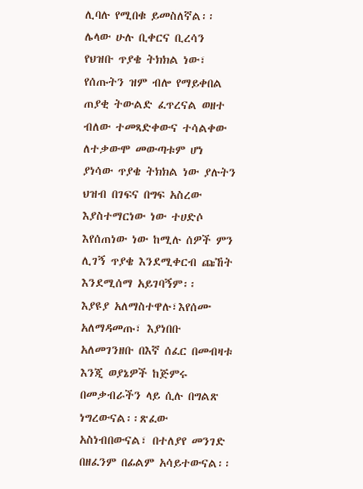ሊባሉ የሚበቁ ይመስለኛል፡፡ ሌላው ሁሉ ቢቀርና ቢረሳን  የህዝቡ ጥያቄ ትክክል ነው፣ የሰጡትን ዝም ብሎ የማይቀበል ጠያቂ ትውልድ ፈጥረናል ወዘተ ብለው ተመጻድቀውና ተሳልቀው ለተቃውሞ መውጣቱም ሆነ ያነሳው ጥያቄ ትክክል ነው ያሉትን ህዝብ በገፍና በግፍ አስረው እያስተማርነው ነው ተሀድሶ እየሰጠነው ነው ከሚሉ ሰዎች ምን ሊገኝ ጥያቄ እንደሚቀርብ ጩኸት እንደሚሰማ አይገባኝም፡፡
እያዩያ አለማስተዋሉ፣እየሰሙ አለማዳመጡ፣ እያነበቡ አለመገንዘቡ በእኛ ሰፈር በመብዛቱ እንጂ ወያኔዎች ከጅምሩ በመቃብራችን ላይ ሲሉ በግልጽ ነግረውናል፡፡ጽፈው አስነብበውናል፣ በተለያየ መንገድ በዘፈንም በፊልም አሳይተውናል፡፡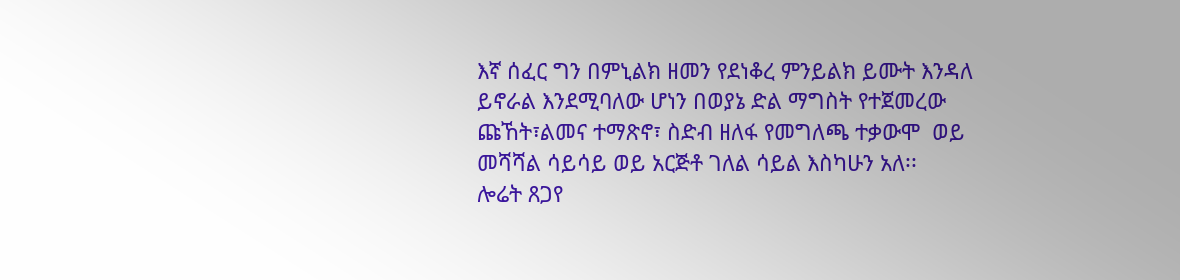እኛ ሰፈር ግን በምኒልክ ዘመን የደነቆረ ምንይልክ ይሙት እንዳለ ይኖራል እንደሚባለው ሆነን በወያኔ ድል ማግስት የተጀመረው ጩኸት፣ልመና ተማጽኖ፣ ስድብ ዘለፋ የመግለጫ ተቃውሞ  ወይ መሻሻል ሳይሳይ ወይ አርጅቶ ገለል ሳይል እስካሁን አለ፡፡
ሎሬት ጸጋየ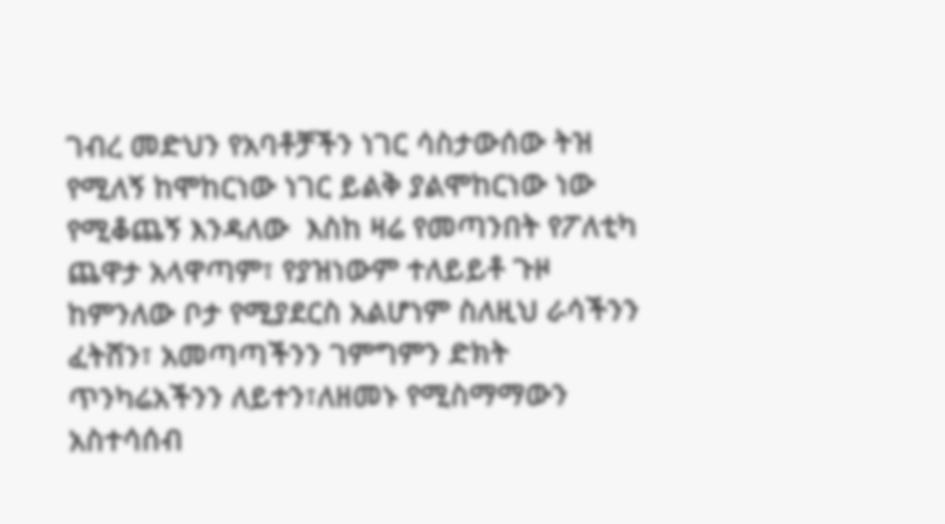ገብረ መድህን የአባቶቻችን ነገር ሳስታውሰው ትዝ የሚለኝ ከሞከርነው ነገር ይልቅ ያልሞከርነው ነው የሚቆጨኝ እንዳለው  እስከ ዛሬ የመጣንበት የፖለቲካ ጨዋታ አላዋጣም፣ የያዝነውም ተለይይቶ ጉዞ  ከምንለው ቦታ የሚያደርስ አልሆነም ስለዚህ ራሳችንን ፈትሸን፣ አመጣጣችንን ገምግምን ድክት ጥንካሬአችንን ለይተን፣ለዘመኑ የሚስማማውን አስተሳሰብ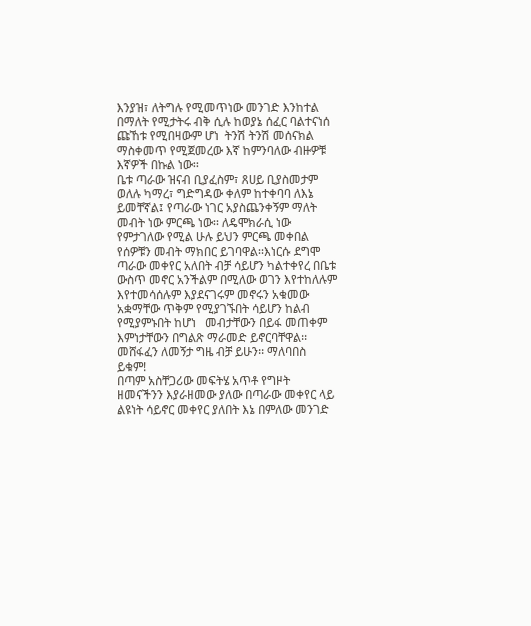እንያዝ፣ ለትግሉ የሚመጥነው መንገድ እንከተል በማለት የሚታትሩ ብቅ ሲሉ ከወያኔ ሰፈር ባልተናነሰ ጩኸቱ የሚበዛውም ሆነ  ትንሽ ትንሽ መሰናክል ማስቀመጥ የሚጀመረው እኛ ከምንባለው ብዙዎቹ እኛዎች በኩል ነው፡፡
ቤቱ ጣራው ዝናብ ቢያፈስም፣ ጸሀይ ቢያስመታም ወለሉ ካማረ፣ ግድግዳው ቀለም ከተቀባባ ለእኔ ይመቸኛል፤ የጣራው ነገር አያስጨንቀኝም ማለት መብት ነው ምርጫ ነው፡፡ ለዴሞክራሲ ነው የምታገለው የሚል ሁሉ ይህን ምርጫ መቀበል የሰዎቹን መብት ማክበር ይገባዋል፡፡እነርሱ ደግሞ ጣራው መቀየር አለበት ብቻ ሳይሆን ካልተቀየረ በቤቱ ውስጥ መኖር አንችልም በሚለው ወገን እየተከለሉም እየተመሳሰሉም እያደናገሩም መኖሩን አቁመው አቋማቸው ጥቅም የሚያገኙበት ሳይሆን ከልብ የሚያምኑበት ከሆነ   መብታቸውን በይፋ መጠቀም እምነታቸውን በግልጽ ማራመድ ይኖርባቸዋል፡፡መሸፋፈን ለመኝታ ግዜ ብቻ ይሁን፡፡ ማለባበስ ይቁም!
በጣም አስቸጋሪው መፍትሄ አጥቶ የግዞት ዘመናችንን እያራዘመው ያለው በጣራው መቀየር ላይ ልዩነት ሳይኖር መቀየር ያለበት እኔ በምለው መንገድ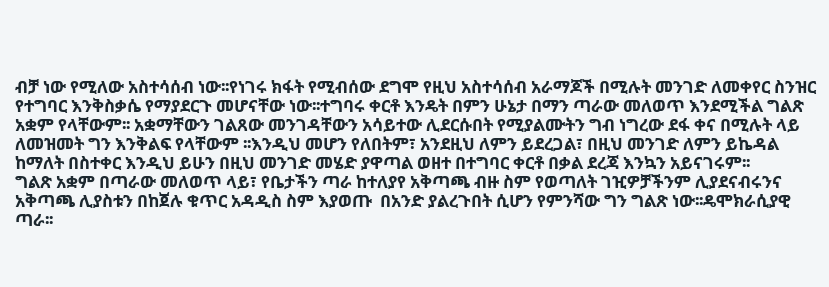ብቻ ነው የሚለው አስተሳሰብ ነው፡፡የነገሩ ክፋት የሚብሰው ደግሞ የዚህ አስተሳሰብ አራማጆች በሚሉት መንገድ ለመቀየር ስንዝር የተግባር እንቅስቃሴ የማያደርጉ መሆናቸው ነው፡፡ተግባሩ ቀርቶ እንዴት በምን ሁኔታ በማን ጣራው መለወጥ እንደሚችል ግልጽ አቋም የላቸውም፡፡ አቋማቸውን ገልጸው መንገዳቸውን አሳይተው ሊደርሱበት የሚያልሙትን ግብ ነግረው ደፋ ቀና በሚሉት ላይ ለመዝመት ግን እንቅልፍ የላቸውም ፡፡እንዲህ መሆን የለበትም፣ አንደዚህ ለምን ይደረጋል፣ በዚህ መንገድ ለምን ይኬዳል ከማለት በስተቀር እንዲህ ይሁን በዚህ መንገድ መሄድ ያዋጣል ወዘተ በተግባር ቀርቶ በቃል ደረጃ እንኳን አይናገሩም፡፡
ግልጽ አቋም በጣራው መለወጥ ላይ፣ የቤታችን ጣራ ከተለያየ አቅጣጫ ብዙ ስም የወጣለት ገዢዎቻችንም ሊያደናብሩንና አቅጣጫ ሊያስቱን በከጀሉ ቁጥር አዳዲስ ስም እያወጡ  በአንድ ያልረጉበት ሲሆን የምንሻው ግን ግልጽ ነው፡፡ዴሞክራሲያዊ ጣራ፡፡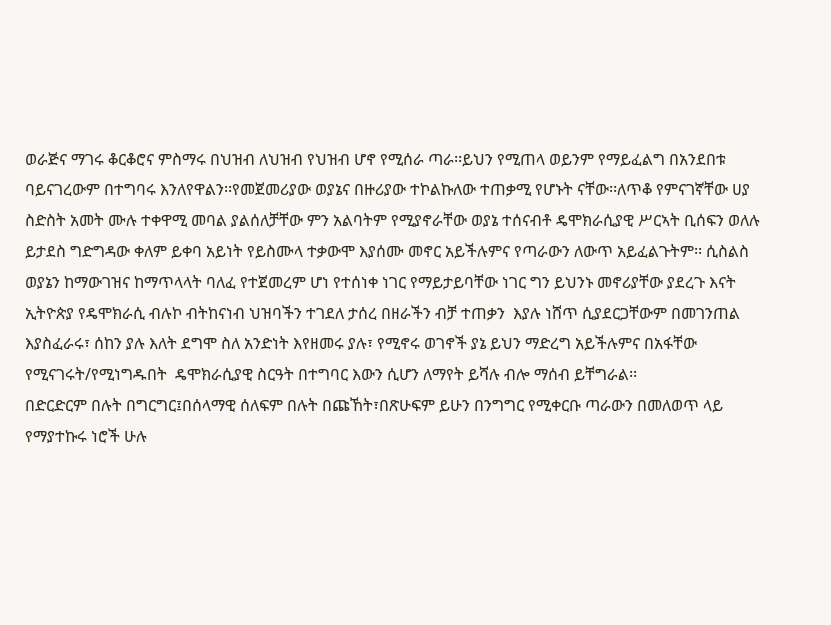ወራጅና ማገሩ ቆርቆሮና ምስማሩ በህዝብ ለህዝብ የህዝብ ሆኖ የሚሰራ ጣራ፡፡ይህን የሚጠላ ወይንም የማይፈልግ በአንደበቱ ባይናገረውም በተግባሩ እንለየዋልን፡፡የመጀመሪያው ወያኔና በዙሪያው ተኮልኩለው ተጠቃሚ የሆኑት ናቸው፡፡ለጥቆ የምናገኛቸው ሀያ ስድስት አመት ሙሉ ተቀዋሚ መባል ያልሰለቻቸው ምን አልባትም የሚያኖራቸው ወያኔ ተሰናብቶ ዴሞክራሲያዊ ሥርኣት ቢሰፍን ወለሉ ይታደስ ግድግዳው ቀለም ይቀባ አይነት የይስሙላ ተቃውሞ እያሰሙ መኖር አይችሉምና የጣራውን ለውጥ አይፈልጉትም፡፡ ሲስልስ ወያኔን ከማውገዝና ከማጥላላት ባለፈ የተጀመረም ሆነ የተሰነቀ ነገር የማይታይባቸው ነገር ግን ይህንኑ መኖሪያቸው ያደረጉ እናት ኢትዮጵያ የዴሞክራሲ ብሉኮ ብትከናነብ ህዝባችን ተገደለ ታሰረ በዘራችን ብቻ ተጠቃን  እያሉ ነሸጥ ሲያደርጋቸውም በመገንጠል እያስፈራሩ፣ ሰከን ያሉ እለት ደግሞ ስለ አንድነት እየዘመሩ ያሉ፣ የሚኖሩ ወገኖች ያኔ ይህን ማድረግ አይችሉምና በአፋቸው የሚናገሩት/የሚነግዱበት  ዴሞክራሲያዊ ስርዓት በተግባር እውን ሲሆን ለማየት ይሻሉ ብሎ ማሰብ ይቸግራል፡፡
በድርድርም በሉት በግርግር፤በሰላማዊ ሰለፍም በሉት በጩኸት፣በጽሁፍም ይሁን በንግግር የሚቀርቡ ጣራውን በመለወጥ ላይ የማያተኩሩ ነሮች ሁሉ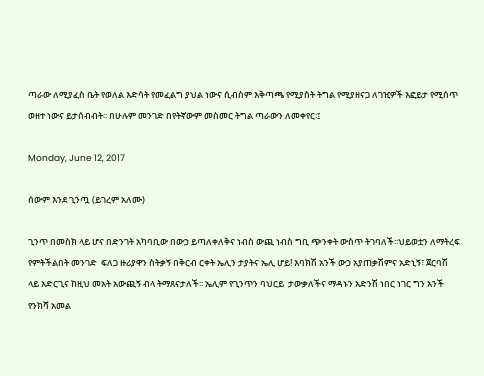ጣራው ለሚያፈስ ቤት የወለል እድሳት የመፈልግ ያህል ነውና ሲብስም እቅጣጫ የሚያስት ትግል የሚያዘናጋ ለገዢዎች እፎይታ የሚሰጥ ወዘተ ነውና ይታሰብብት፡፡ በሁሉም መንገድ በየትኛውም መስመር ትግል ጣራውን ለመቀየር፡፤

Monday, June 12, 2017

ሰውም እንደ ጊንጧ (ይገረም አለሙ)

ጊንጥ በመስክ ላይ ሆና በድንገት አካባቢው በውኃ ይጣለቀለቅና ነብስ ውጪ ነብስ ግቢ ጭንቀት ውስጥ ትገባለች፡፡ህይወቷን ለማትረፍ የምትችልበት መንገድ  ፍለጋ ዙሪያዋን ስትቃኝ በቅርብ ርቀት ኤሊን ታያትና ኤሊ ሆይ! እባክሽ አንች ውኃ አያጠቃሽምና አድኒኝ፣ ጀርባሽ ላይ አድርጊና ከዚህ መአት አውጪኝ ብላ ትማጸናታለች፡፡ ኤሊም የጊንጥን ባህርይ  ታውቃለችና ማዳኑን አድንሽ ነበር ነገር ግን አንች የንክሻ አመል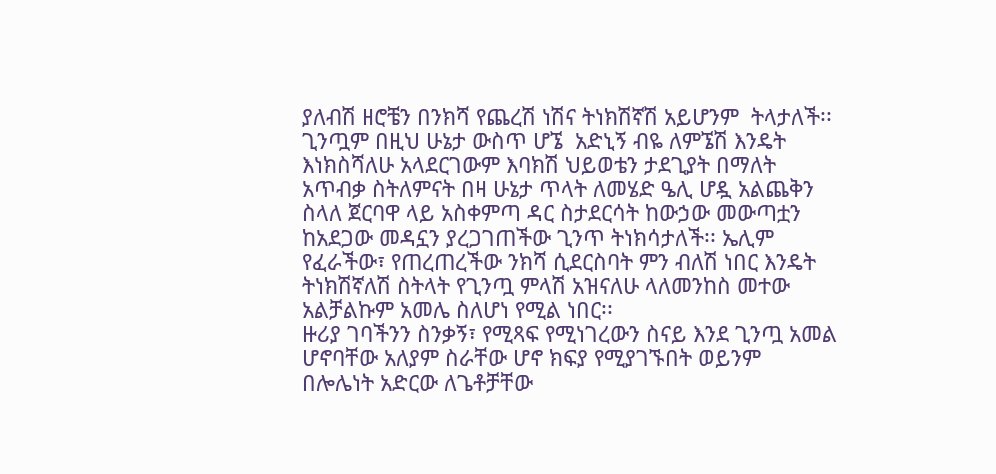ያለብሽ ዘሮቼን በንክሻ የጨረሽ ነሽና ትነክሽኛሽ አይሆንም  ትላታለች፡፡ ጊንጧም በዚህ ሁኔታ ውስጥ ሆኜ  አድኒኝ ብዬ ለምኜሽ እንዴት እነክስሻለሁ አላደርገውም እባክሽ ህይወቴን ታደጊያት በማለት አጥብቃ ስትለምናት በዛ ሁኔታ ጥላት ለመሄድ ዔሊ ሆዷ አልጨቅን ስላለ ጀርባዋ ላይ አስቀምጣ ዳር ስታደርሳት ከውኃው መውጣቷን ከአደጋው መዳኗን ያረጋገጠችው ጊንጥ ትነክሳታለች፡፡ ኤሊም የፈራችው፣ የጠረጠረችው ንክሻ ሲደርስባት ምን ብለሽ ነበር እንዴት ትነክሽኛለሽ ስትላት የጊንጧ ምላሽ አዝናለሁ ላለመንከስ መተው አልቻልኩም አመሌ ስለሆነ የሚል ነበር፡፡
ዙሪያ ገባችንን ስንቃኝ፣ የሚጻፍ የሚነገረውን ስናይ እንደ ጊንጧ አመል ሆኖባቸው አለያም ስራቸው ሆኖ ክፍያ የሚያገኙበት ወይንም በሎሌነት አድርው ለጌቶቻቸው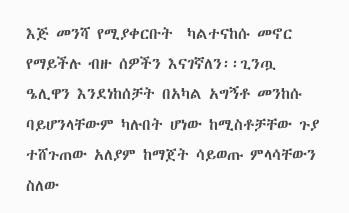እጅ መንሻ የሚያቀርቡት  ካልተናከሱ መኖር የማይችሉ ብዙ ሰዎችን እናገኛለን፡፡ጊንጧ ዔሊዋን እንደነከሰቻት በአካል አግኝቶ መንከሱ ባይሆንላቸውም ካሉበት ሆነው ከሚስቶቻቸው ጉያ ተሸጉጠው አለያም ከማጀት ሳይወጡ ምላሳቸውን ስለው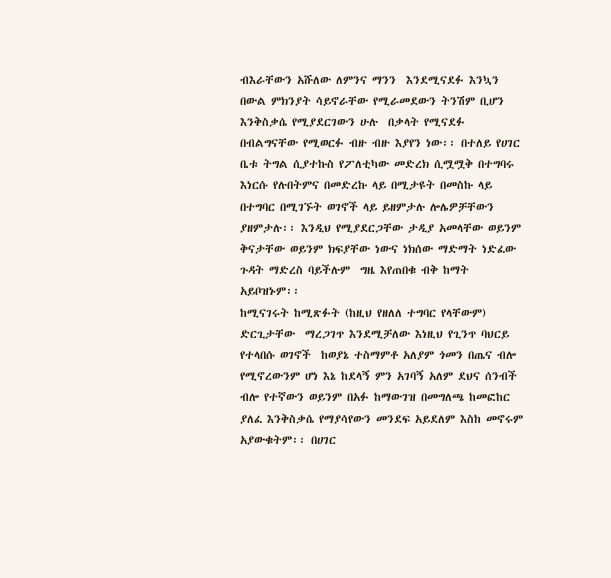ብእራቸውን አሹለው ለምንና ማንን  እንደሚናደፉ እንኳን በውል ምክንያት ሳይኖራቸው የሚራመደውን ትንሽም ቢሆን እንቅስቃሴ የሚያደርገውን ሁሉ  በቃላት የሚናደፉ በብልግናቸው የሚወርፉ ብዙ ብዙ እያየን ነው፡፡ በተለይ የሀገር ቤቱ ትግል ሲያተኩስ የፖለቲካው መድረክ ሲሟሟቅ በተግባሩ እነርሱ የሉበትምና በመድረኩ ላይ በሚታዩት በመስኩ ላይ በተግባር በሚገኙት ወገኖች ላይ ይዘምታሉ ሎሌዎቻቸውን ያዘምታሉ፡፡ እንዲህ የሚያደርጋቸው ታዲያ አመላቸው ወይንም ቅናታቸው ወይንም ክፍያቸው ነውና ነክሰው ማድማት ነድፈው ጉዳት ማድረስ ባይችሉም  ግዜ እየጠበቁ ብቅ ከማት አይቦዝኑም፡፡
ከሚናገሩት ከሚጽፉት (ከዚህ የዘለለ ተግባር የላቸውም) ድርጊታቸው  ማረጋገጥ እንደሚቻለው እነዚህ የጊንጥ ባህርይ የተላበሱ ወገኖች  ከወያኔ ተስማምቶ አለያም ጎመን በጤና ብሎ የሚኖረውንም ሆነ እኔ ከደላኝ ምን አገባኝ አለም ደህና ሰንብች ብሎ የተኛውን ወይንም በአፉ ከማውገዝ በመግለጫ ከመፎከር ያለፈ እንቅስቃሴ የማያሳየውን መንደፍ አይደለም እስከ መኖሩም አያውቁትም፡፡ በሀገር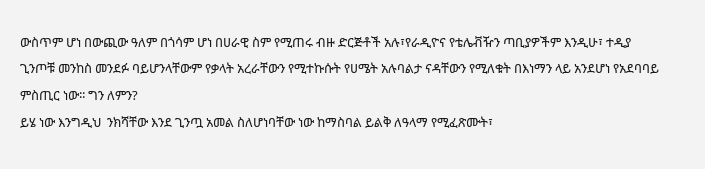ውስጥም ሆነ በውጪው ዓለም በጎሳም ሆነ በሀራዊ ስም የሚጠሩ ብዙ ድርጅቶች አሉ፣የራዲዮና የቴሌቭዥን ጣቢያዎችም እንዲሁ፣ ተዲያ ጊንጦቹ መንከስ መንደፉ ባይሆንላቸውም የቃላት አረራቸውን የሚተኩሱት የሀሜት አሉባልታ ናዳቸውን የሚለቁት በእነማን ላይ አንደሆነ የአደባባይ ምስጢር ነው፡፡ ግን ለምን?
ይሄ ነው እንግዲህ  ንክሻቸው እንደ ጊንጧ አመል ስለሆነባቸው ነው ከማስባል ይልቅ ለዓላማ የሚፈጽሙት፣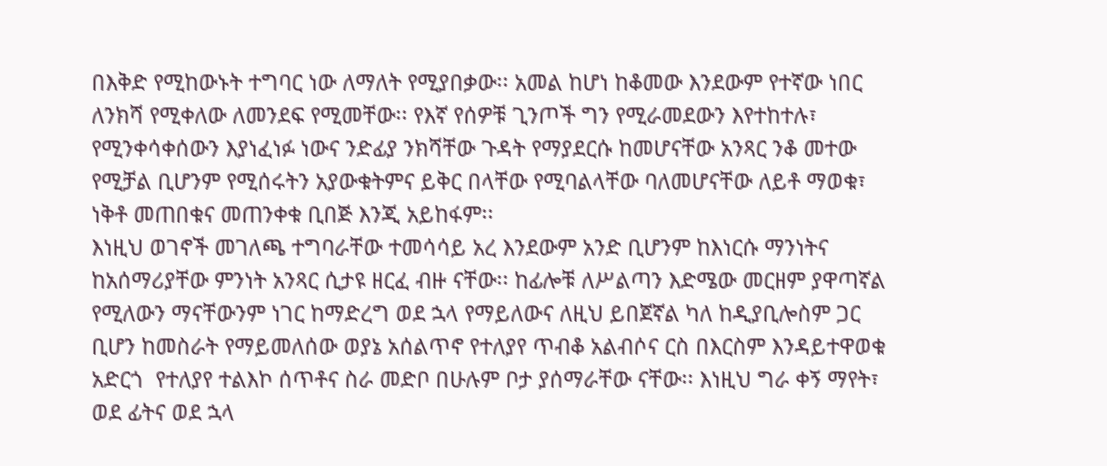በእቅድ የሚከውኑት ተግባር ነው ለማለት የሚያበቃው፡፡ አመል ከሆነ ከቆመው እንደውም የተኛው ነበር ለንክሻ የሚቀለው ለመንደፍ የሚመቸው፡፡ የእኛ የሰዎቹ ጊንጦች ግን የሚራመደውን እየተከተሉ፣ የሚንቀሳቀሰውን እያነፈነፉ ነውና ንድፊያ ንክሻቸው ጉዳት የማያደርሱ ከመሆናቸው አንጻር ንቆ መተው የሚቻል ቢሆንም የሚሰሩትን አያውቁትምና ይቅር በላቸው የሚባልላቸው ባለመሆናቸው ለይቶ ማወቁ፣ ነቅቶ መጠበቁና መጠንቀቁ ቢበጅ እንጂ አይከፋም፡፡
እነዚህ ወገኖች መገለጫ ተግባራቸው ተመሳሳይ አረ እንደውም አንድ ቢሆንም ከእነርሱ ማንነትና ከአሰማሪያቸው ምንነት አንጻር ሲታዩ ዘርፈ ብዙ ናቸው፡፡ ከፊሎቹ ለሥልጣን እድሜው መርዘም ያዋጣኛል የሚለውን ማናቸውንም ነገር ከማድረግ ወደ ኋላ የማይለውና ለዚህ ይበጀኛል ካለ ከዲያቢሎስም ጋር ቢሆን ከመስራት የማይመለሰው ወያኔ አሰልጥኖ የተለያየ ጥብቆ አልብሶና ርስ በእርስም እንዳይተዋወቁ አድርጎ  የተለያየ ተልእኮ ሰጥቶና ስራ መድቦ በሁሉም ቦታ ያሰማራቸው ናቸው፡፡ እነዚህ ግራ ቀኝ ማየት፣ ወደ ፊትና ወደ ኋላ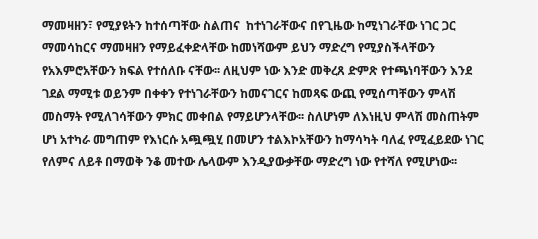ማመዛዘን፣ የሚያዩትን ከተሰጣቸው ስልጠና  ከተነገራቸውና በየጊዜው ከሚነገራቸው ነገር ጋር ማመሳከርና ማመዛዘን የማይፈቀድላቸው ከመነሻውም ይህን ማድረግ የሚያስችላቸውን የአእምሮአቸውን ክፍል የተሰለቡ ናቸው፡፡ ለዚህም ነው እንድ መቅረጸ ድምጽ የተጫነባቸውን እንደ ገደል ማሚቱ ወይንም በቀቀን የተነገራቸውን ከመናገርና ከመጻፍ ውጪ የሚሰጣቸውን ምላሽ መስማት የሚለገሳቸውን ምክር መቀበል የማይሆንላቸው፡፡ ስለሆነም ለእነዚህ ምላሽ መስጠትም ሆነ አተካራ መግጠም የእነርሱ አጯጯሂ በመሆን ተልእኮአቸውን ከማሳካት ባለፈ የሚፈይደው ነገር የለምና ለይቶ በማወቅ ንቆ መተው ሌላውም እንዲያውቃቸው ማድረግ ነው የተሻለ የሚሆነው፡፡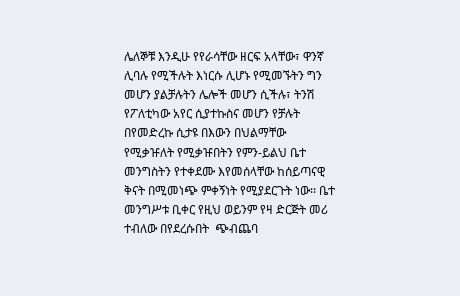ሌለኞቹ እንዲሁ የየራሳቸው ዘርፍ አላቸው፣ ዋንኛ ሊባሉ የሚችሉት እነርሱ ሊሆኑ የሚመኙትን ግን መሆን ያልቻሉትን ሌሎች መሆን ሲችሉ፣ ትንሽ የፖለቲካው አየር ሲያተኩስና መሆን የቻሉት በየመድረኩ ሲታዩ በእውን በህልማቸው የሚቃዡለት የሚቃዡበትን የምን-ይልህ ቤተ መንግስትን የተቀደሙ እየመሰላቸው ከሰይጣናዊ ቅናት በሚመነጭ ምቀኝነት የሚያደርጉት ነው፡፡ ቤተ መንግሥቱ ቢቀር የዚህ ወይንም የዛ ድርጅት መሪ ተብለው በየደረሱበት  ጭብጨባ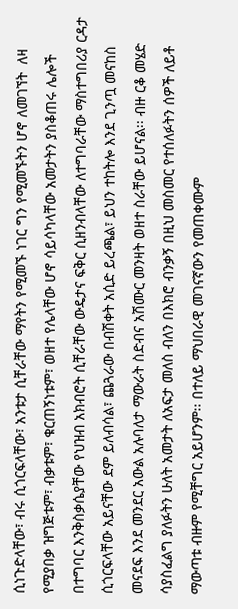ሲነጉድላቸው፣ ብሩ ሲጎርፍላቸው፣ አንቱታ ሲቸራቸው ማየትን የሚመኙ ነገር ግን የሚመኙትን ሆኖ ለመገኘት  ለዛ የሚያበቃ ዝግጅቱም፣ ብቃቱም፣ ቁርጠኝነቱም፣ ወዘተ የሌላቸው ሆኖ ሳይሳካላቸው አመታትን ያስቆጠሩ ሌሎች በተግባር እንቅስቃሴያቸው የህዝብ አክብሮት ሲቸራቸው ውዴታና ፍቅር ሲዘንብላቸው ለተግባራቸው ማስተግበሪያ ርዳታ ሲጎርፍላቸው አይናቸው ደም ይለብሳል፣ ጨጓራው በብሽቀት አሲድ ይረጫል፣ ይህን ተከትሎ እንደ ጊንጧ መናከስ መናደፍ እንደ መንደር አውል አሉባለታ ማውራት ስድብና አሽሙር መንዛት ወዘተ ስራቸው ይሆናል፡፡ ብዙ ርቆ መሄድ ሳያስፈልግ ያለፉትን ሁለት አመታት ለአፍታ መለስ ብለን በእክሮ ብንቃኝ በዚህ መስመር የተሰለፉትን ሰዎች ለይቶ ማውጣቱ ብዙም የሚቸግር አይሆንም፡፡ በተለይ ማህበራዊ መገናኛውን የመጠቀሙም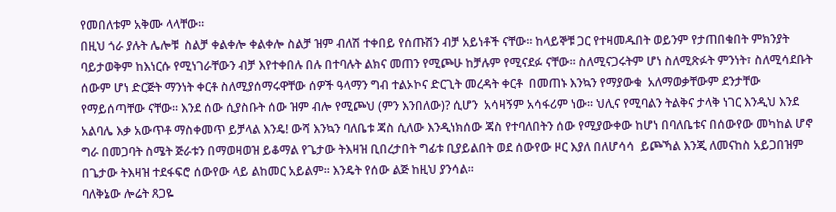የመበለቱም አቅሙ ላላቸው፡፡
በዚህ ጎራ ያሉት ሌሎቹ  ስልቻ ቀልቀሎ ቀልቀሎ ስልቻ ዝም ብለሽ ተቀበይ የሰጡሽን ብቻ አይነቶች ናቸው፡፡ ከላይኞቹ ጋር የተዛመዱበት ወይንም የታጠበቁበት ምክንያት ባይታወቅም ከእነርሱ የሚነገራቸውን ብቻ እየተቀበሉ በሉ በተባሉት ልክና መጠን የሚጮሁ ከቻሉም የሚናደፉ ናቸው፡፡ ስለሚናጋሩትም ሆነ ስለሚጽፉት ምንነት፣ ስለሚሳደቡት ሰውም ሆነ ድርጅት ማንነት ቀርቶ ስለሚያሰማሩዋቸው ሰዎች ዓላማን ግብ ተልኦኮና ድርጊት መረዳት ቀርቶ  በመጠኑ እንኳን የማያውቁ  አለማወቃቸውም ደንታቸው የማይሰጣቸው ናቸው፡፡ እንደ ሰው ሲያስቡት ሰው ዝም ብሎ የሚጮህ (ምን እንበለው)? ሲሆን  አሳዛኝም አሳፋሪም ነው፡፡ ህሊና የሚባልን ትልቅና ታላቅ ነገር እንዲህ እንደ አልባሌ እቃ አውጥቶ ማስቀመጥ ይቻላል እንዴ! ውሻ እንኳን ባለቤቱ ጃስ ሲለው እንዲነክሰው ጃስ የተባለበትን ሰው የሚያውቀው ከሆነ በባለቤቱና በሰውየው መካከል ሆኖ ግራ በመጋባት ስሜት ጅራቱን በማወዛወዝ ይቆማል የጌታው ትእዛዝ ቢበረታበት ግፊቱ ቢያይልበት ወደ ሰውየው ዞር እያለ በለሆሳሳ  ይጮኻል እንጂ ለመናከስ አይጋበዝም በጌታው ትእዛዝ ተደፋፍሮ ሰውየው ላይ ልከመር አይልም፡፡ እንዴት የሰው ልጅ ከዚህ ያንሳል፡፡
ባለቅኔው ሎሬት ጸጋዬ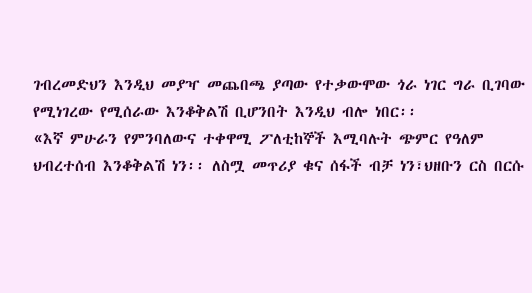ገብረመድህን እንዲህ መያዣ መጨበጫ ያጣው የተቃውሞው ጎራ ነገር ግራ ቢገባው የሚነገረው የሚሰራው እንቆቅልሽ ቢሆንበት እንዲህ ብሎ ነበር፡፡
«እኛ ምሁራን የምንባለውና ተቀዋሚ ፖለቲከኞች እሚባሉት ጭምር የዓለም ህብረተሰብ እንቆቅልሽ ነን፡፡ ለስሟ መጥሪያ ቁና ሰፋች ብቻ ነን፣ህዘቡን ርስ በርሱ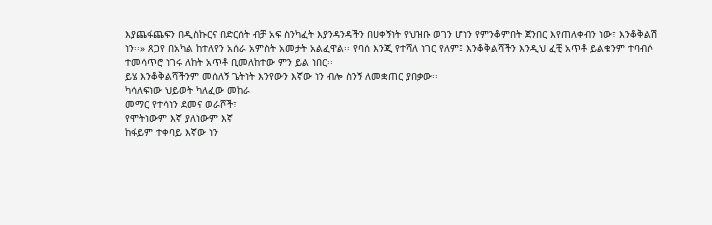እያጨፋጨፍን በዲስኩርና በድርሰት ብቻ አፍ ስንካፈት እያንዳንዳችን በሀቀኝነት የህዝቡ ወገን ሆነን የምንቆምበት ጀንበር እየጠለቀብን ነው፣ እንቆቅልሽ ነን፡፡» ጸጋየ በአካል ከተለየን አሰራ አምስት አመታት አልፈዋል፡፡ የባሰ እንጂ የተሻለ ነገር የለም፤ እንቆቅልሻችን እንዲህ ፈቺ አጥቶ ይልቁንም ተባብሶ ተመሳጥሮ ነገሩ ለከት አጥቶ ቢመለከተው ምን ይል ነበር፡፡
ይሄ እንቆቅልሻችንም መሰለኝ ጌትነት እንየውን እኛው ነን ብሎ ስንኝ ለመቋጠር ያበቃው፡፡
ካሳለፍነው ህይወት ካለፈው መከራ
መማር የተሳነን ደመና ወራሾች፣
የሞትነውም እኛ ያለነውም እኛ
ከፋይም ተቀባይ እኛው ነን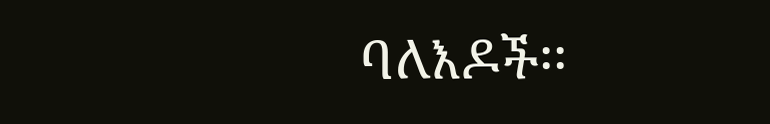ባለእዶች፡፡